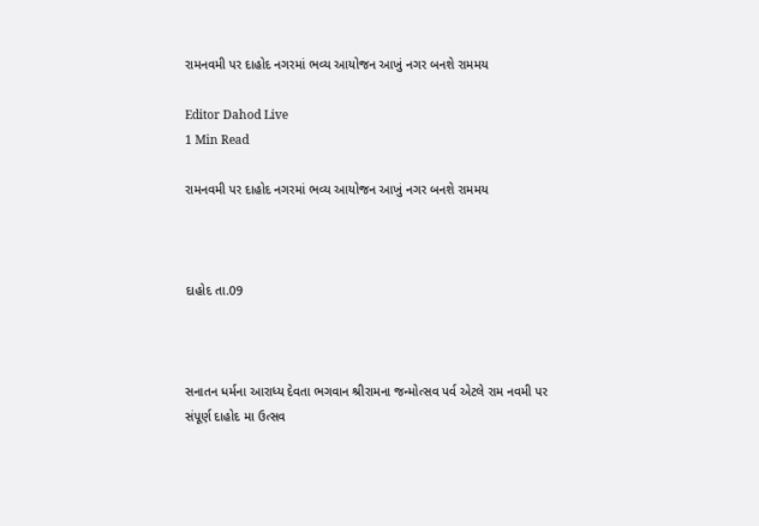રામનવમી પર દાહોદ નગરમાં ભવ્ય આયોજન આખું નગર બનશે રામમય

Editor Dahod Live
1 Min Read

રામનવમી પર દાહોદ નગરમાં ભવ્ય આયોજન આખું નગર બનશે રામમય



દાહોદ તા.09



સનાતન ધર્મના આરાધ્ય દેવતા ભગવાન શ્રીરામના જન્મોત્સવ પર્વ એટલે રામ નવમી પર સંપૂર્ણ દાહોદ મા ઉત્સવ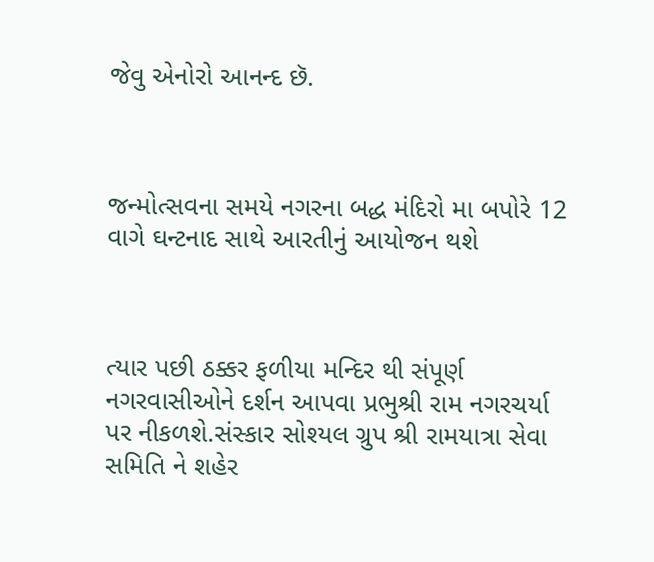જેવુ એનોરો આનન્દ છૅ.



જન્મોત્સવના સમયે નગરના બદ્ધ મંદિરો મા બપોરે 12 વાગે ઘન્ટનાદ સાથે આરતીનું આયોજન થશે



ત્યાર પછી ઠક્કર ફળીયા મન્દિર થી સંપૂર્ણ નગરવાસીઓને દર્શન આપવા પ્રભુશ્રી રામ નગરચર્યા પર નીકળશે.સંસ્કાર સોશ્યલ ગ્રુપ શ્રી રામયાત્રા સેવા સમિતિ ને શહેર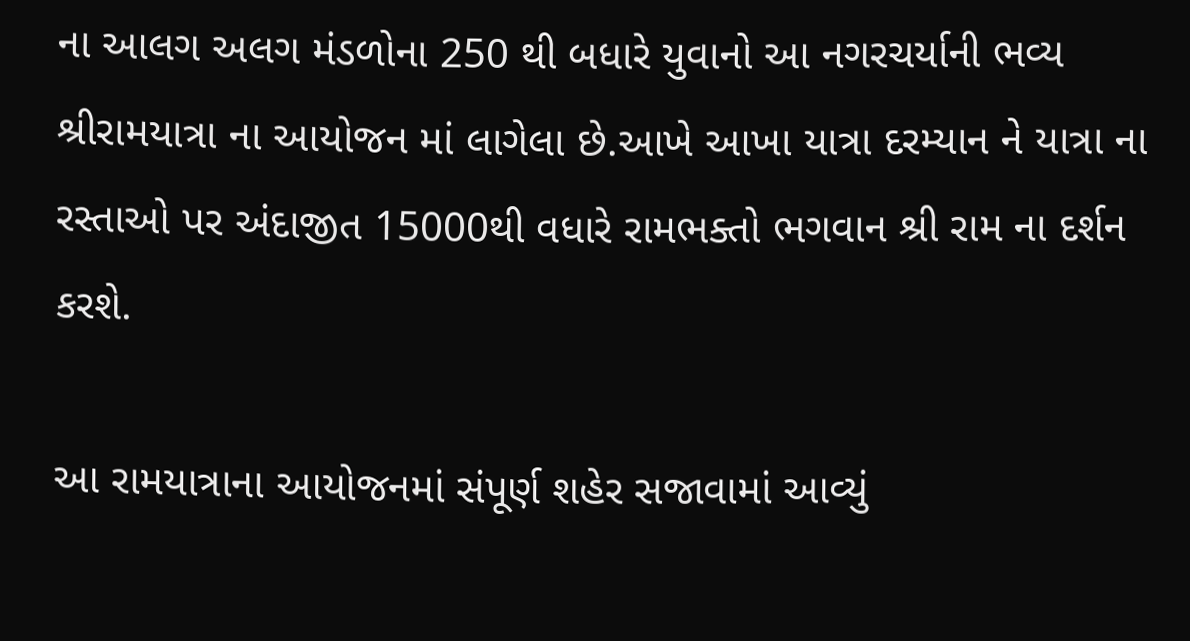ના આલગ અલગ મંડળોના 250 થી બધારે યુવાનો આ નગરચર્યાની ભવ્ય શ્રીરામયાત્રા ના આયોજન માં લાગેલા છે.આખે આખા યાત્રા દરમ્યાન ને યાત્રા ના રસ્તાઓ પર અંદાજીત 15000થી વધારે રામભક્તો ભગવાન શ્રી રામ ના દર્શન કરશે.

આ રામયાત્રાના આયોજનમાં સંપૂર્ણ શહેર સજાવામાં આવ્યું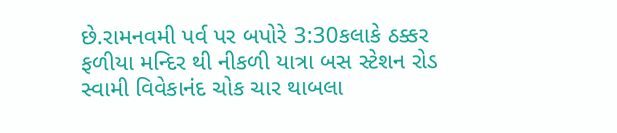છે.રામનવમી પર્વ પર બપોરે 3:30કલાકે ઠક્કર ફળીયા મન્દિર થી નીકળી યાત્રા બસ સ્ટેશન રોડ સ્વામી વિવેકાનંદ ચોક ચાર થાબલા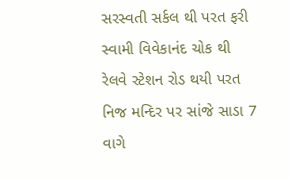સરસ્વતી સર્કલ થી પરત ફરી સ્વામી વિવેકાનંદ ચોક થી રેલવે સ્ટેશન રોડ થયી પરત નિજ મન્દિર પર સાંજે સાડા 7 વાગે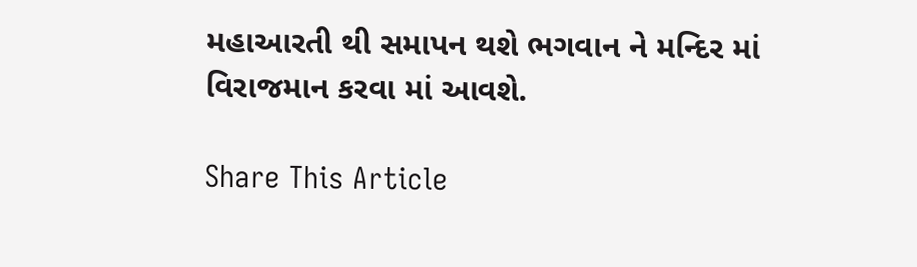મહાઆરતી થી સમાપન થશે ભગવાન ને મન્દિર માં વિરાજમાન કરવા માં આવશે.

Share This Article